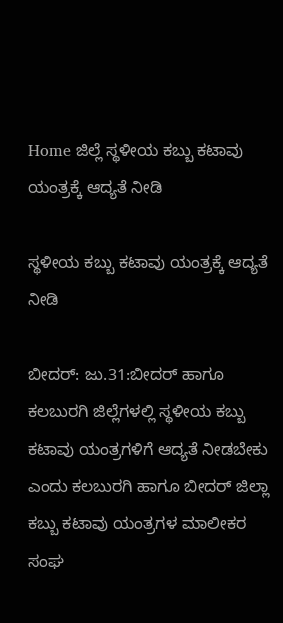Home ಜಿಲ್ಲೆ ಸ್ಥಳೀಯ ಕಬ್ಬು ಕಟಾವು ಯಂತ್ರಕ್ಕೆ ಆದ್ಯತೆ ನೀಡಿ

ಸ್ಥಳೀಯ ಕಬ್ಬು ಕಟಾವು ಯಂತ್ರಕ್ಕೆ ಆದ್ಯತೆ ನೀಡಿ

ಬೀದರ್: ಜು.31:ಬೀದರ್ ಹಾಗೂ ಕಲಬುರಗಿ ಜಿಲ್ಲೆಗಳಲ್ಲಿ ಸ್ಥಳೀಯ ಕಬ್ಬು ಕಟಾವು ಯಂತ್ರಗಳಿಗೆ ಆದ್ಯತೆ ನೀಡಬೇಕು ಎಂದು ಕಲಬುರಗಿ ಹಾಗೂ ಬೀದರ್ ಜಿಲ್ಲಾ ಕಬ್ಬು ಕಟಾವು ಯಂತ್ರಗಳ ಮಾಲೀಕರ ಸಂಘ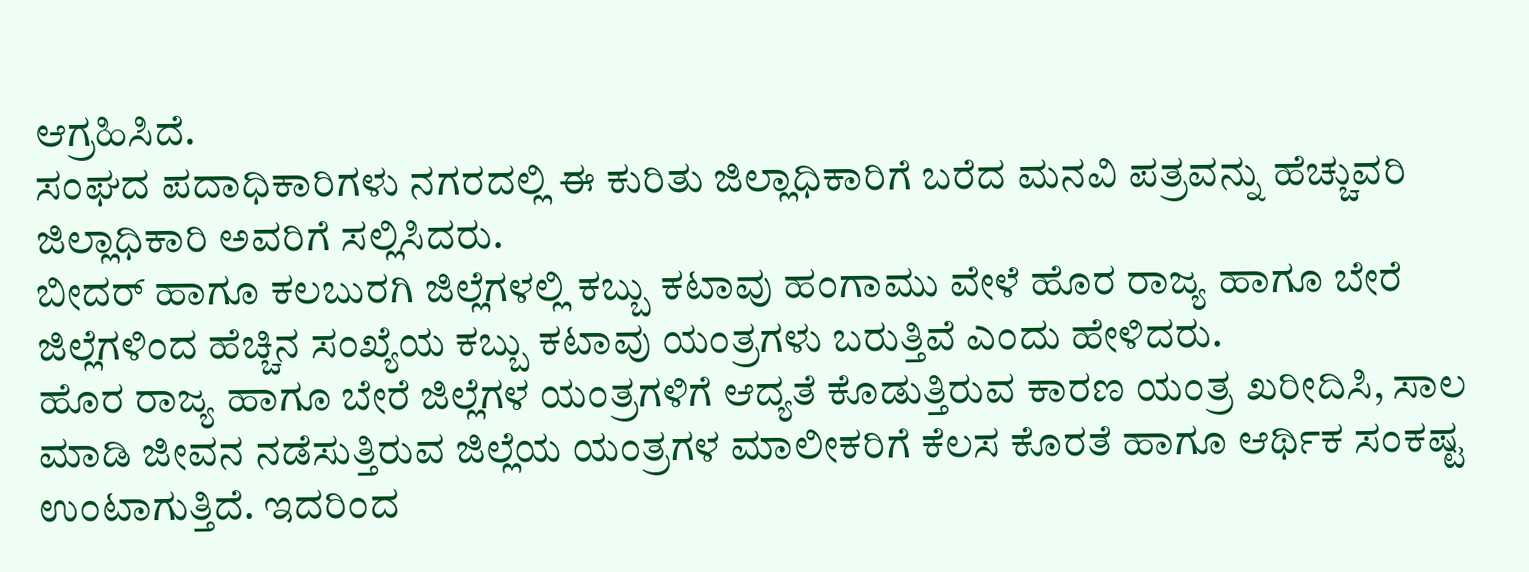ಆಗ್ರಹಿಸಿದೆ.
ಸಂಘದ ಪದಾಧಿಕಾರಿಗಳು ನಗರದಲ್ಲಿ ಈ ಕುರಿತು ಜಿಲ್ಲಾಧಿಕಾರಿಗೆ ಬರೆದ ಮನವಿ ಪತ್ರವನ್ನು ಹೆಚ್ಚುವರಿ ಜಿಲ್ಲಾಧಿಕಾರಿ ಅವರಿಗೆ ಸಲ್ಲಿಸಿದರು.
ಬೀದರ್ ಹಾಗೂ ಕಲಬುರಗಿ ಜಿಲ್ಲೆಗಳಲ್ಲಿ ಕಬ್ಬು ಕಟಾವು ಹಂಗಾಮು ವೇಳೆ ಹೊರ ರಾಜ್ಯ ಹಾಗೂ ಬೇರೆ ಜಿಲ್ಲೆಗಳಿಂದ ಹೆಚ್ಚಿನ ಸಂಖ್ಯೆಯ ಕಬ್ಬು ಕಟಾವು ಯಂತ್ರಗಳು ಬರುತ್ತಿವೆ ಎಂದು ಹೇಳಿದರು.
ಹೊರ ರಾಜ್ಯ ಹಾಗೂ ಬೇರೆ ಜಿಲ್ಲೆಗಳ ಯಂತ್ರಗಳಿಗೆ ಆದ್ಯತೆ ಕೊಡುತ್ತಿರುವ ಕಾರಣ ಯಂತ್ರ ಖರೀದಿಸಿ, ಸಾಲ ಮಾಡಿ ಜೀವನ ನಡೆಸುತ್ತಿರುವ ಜಿಲ್ಲೆಯ ಯಂತ್ರಗಳ ಮಾಲೀಕರಿಗೆ ಕೆಲಸ ಕೊರತೆ ಹಾಗೂ ಆರ್ಥಿಕ ಸಂಕಷ್ಟ ಉಂಟಾಗುತ್ತಿದೆ. ಇದರಿಂದ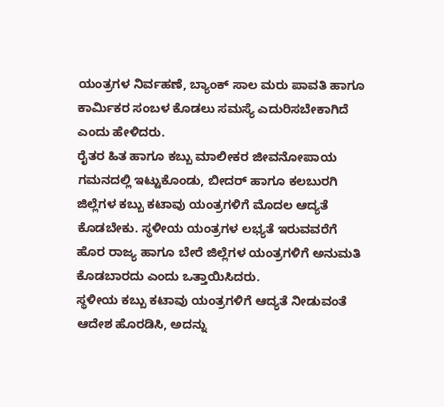ಯಂತ್ರಗಳ ನಿರ್ವಹಣೆ, ಬ್ಯಾಂಕ್ ಸಾಲ ಮರು ಪಾವತಿ ಹಾಗೂ ಕಾರ್ಮಿಕರ ಸಂಬಳ ಕೊಡಲು ಸಮಸ್ಯೆ ಎದುರಿಸಬೇಕಾಗಿದೆ ಎಂದು ಹೇಳಿದರು.
ರೈತರ ಹಿತ ಹಾಗೂ ಕಬ್ಬು ಮಾಲೀಕರ ಜೀವನೋಪಾಯ ಗಮನದಲ್ಲಿ ಇಟ್ಟುಕೊಂಡು, ಬೀದರ್ ಹಾಗೂ ಕಲಬುರಗಿ ಜಿಲ್ಲೆಗಳ ಕಬ್ಬು ಕಟಾವು ಯಂತ್ರಗಳಿಗೆ ಮೊದಲ ಆದ್ಯತೆ ಕೊಡಬೇಕು. ಸ್ಥಳೀಯ ಯಂತ್ರಗಳ ಲಭ್ಯತೆ ಇರುವವರೆಗೆ ಹೊರ ರಾಜ್ಯ ಹಾಗೂ ಬೇರೆ ಜಿಲ್ಲೆಗಳ ಯಂತ್ರಗಳಿಗೆ ಅನುಮತಿ ಕೊಡಬಾರದು ಎಂದು ಒತ್ತಾಯಿಸಿದರು.
ಸ್ಥಳೀಯ ಕಬ್ಬು ಕಟಾವು ಯಂತ್ರಗಳಿಗೆ ಆದ್ಯತೆ ನೀಡುವಂತೆ ಆದೇಶ ಹೊರಡಿಸಿ, ಅದನ್ನು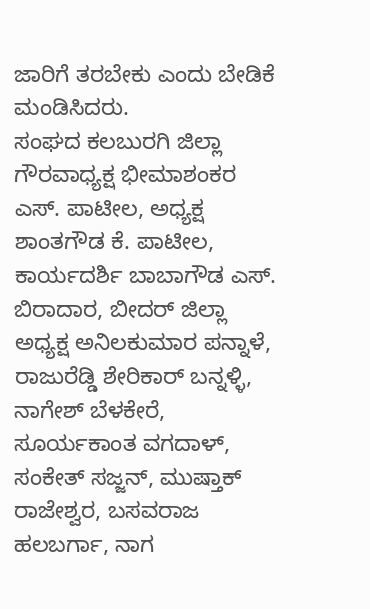ಜಾರಿಗೆ ತರಬೇಕು ಎಂದು ಬೇಡಿಕೆ ಮಂಡಿಸಿದರು.
ಸಂಘದ ಕಲಬುರಗಿ ಜಿಲ್ಲಾ ಗೌರವಾಧ್ಯಕ್ಷ ಭೀಮಾಶಂಕರ ಎಸ್. ಪಾಟೀಲ, ಅಧ್ಯಕ್ಷ ಶಾಂತಗೌಡ ಕೆ. ಪಾಟೀಲ, ಕಾರ್ಯದರ್ಶಿ ಬಾಬಾಗೌಡ ಎಸ್. ಬಿರಾದಾರ, ಬೀದರ್ ಜಿಲ್ಲಾ ಅಧ್ಯಕ್ಷ ಅನಿಲಕುಮಾರ ಪನ್ನಾಳೆ, ರಾಜುರೆಡ್ಡಿ ಶೇರಿಕಾರ್ ಬನ್ನಳ್ಳಿ, ನಾಗೇಶ್ ಬೆಳಕೇರೆ, ಸೂರ್ಯಕಾಂತ ವಗದಾಳ್, ಸಂಕೇತ್ ಸಜ್ಜನ್, ಮುಷ್ತಾಕ್ ರಾಜೇಶ್ವರ, ಬಸವರಾಜ ಹಲಬರ್ಗಾ, ನಾಗ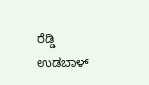ರೆಡ್ಡಿ ಉಡಬಾಳ್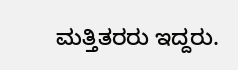ಮತ್ತಿತರರು ಇದ್ದರು.